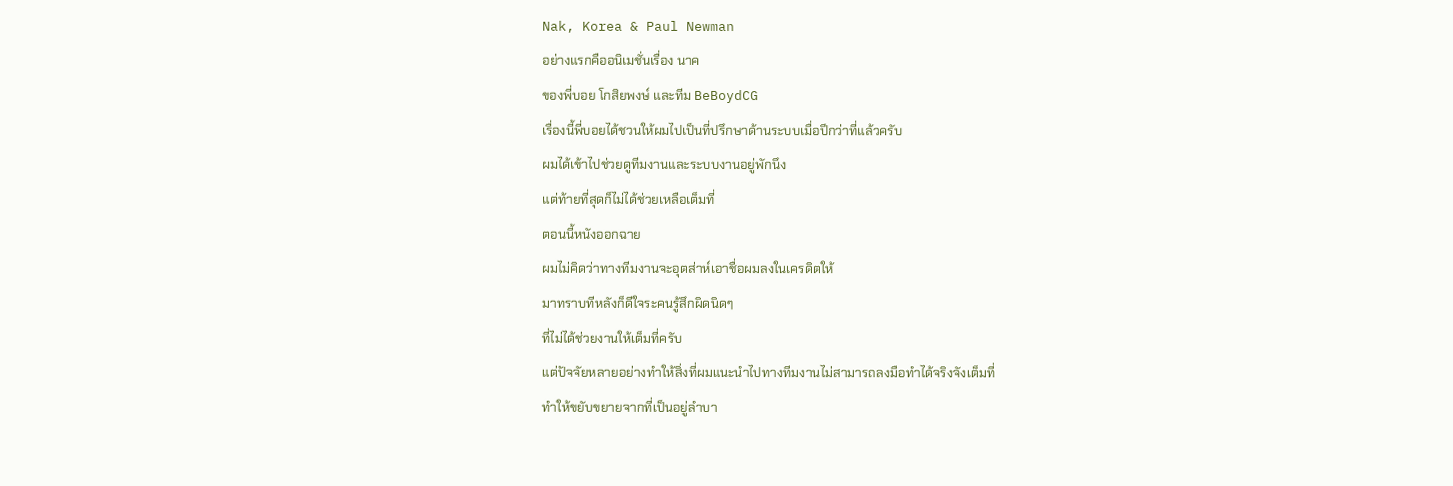Nak, Korea & Paul Newman
อย่างแรกคืออนิเมชั่นเรื่อง นาค
ของพี่บอย โกสิยพงษ์ และทีม BeBoydCG
เรื่องนี้พี่บอยได้ชวนให้ผมไปเป็นที่ปรึกษาด้านระบบเมื่อปีกว่าที่แล้วครับ
ผมได้เข้าไปช่วยดูทีมงานและระบบงานอยู่พักนึง
แต่ท้ายที่สุดก็ไม่ได้ช่วยเหลือเต็มที่
ตอนนี้หนังออกฉาย
ผมไม่คิดว่าทางทีมงานจะอุตส่าห์เอาชื่อผมลงในเครดิตให้
มาทราบทีหลังก็ดีใจระคนรู้สึกผิดนิดๆ
ที่ไม่ได้ช่วยงานให้เต็มที่ครับ
แต่ปัจจัยหลายอย่างทำให้สิ่งที่ผมแนะนำไปทางทีมงานไม่สามารถลงมือทำได้จริงจังเต็มที่
ทำให้ขยับขยายจากที่เป็นอยู่ลำบา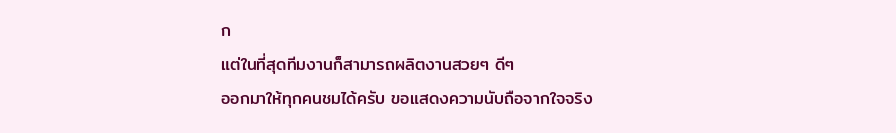ก
แต่ในที่สุดทีมงานก็สามารถผลิตงานสวยๆ ดีๆ
ออกมาให้ทุกคนชมได้ครับ ขอแสดงความนับถือจากใจจริง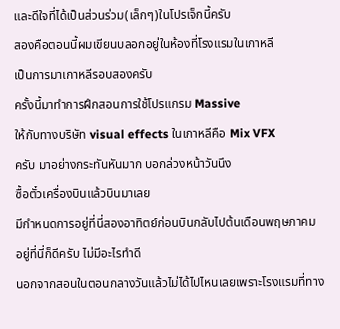และดีใจที่ได้เป็นส่วนร่วม(เล็กๆ)ในโปรเจ็กนี้ครับ
สองคือตอนนี้ผมเขียนบลอกอยู่ในห้องที่โรงแรมในเกาหลี
เป็นการมาเกาหลีรอบสองครับ
ครั้งนี้มาทำการฝึกสอนการใช้โปรแกรม Massive
ให้กับทางบริษัท visual effects ในเกาหลีคือ Mix VFX
ครับ มาอย่างกระทันหันมาก บอกล่วงหน้าวันนึง
ซื้อตั๋วเครื่องบินแล้วบินมาเลย
มีกำหนดการอยู่ที่นี่สองอาทิตย์ก่อนบินกลับไปต้นเดือนพฤษภาคม
อยู่ที่นี่ก็ดีครับ ไม่มีอะไรทำดี
นอกจากสอนในตอนกลางวันแล้วไม่ได้ไปไหนเลยเพราะโรงแรมที่ทาง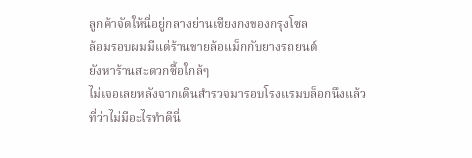ลูกค้าจัดให้นี่อยู่กลางย่านเชียงกงของกรุงโซล
ล้อมรอบผมมีแต่ร้านขายล้อแม็กกับยางรถยนต์
ยังหาร้านสะดวกซื้อใกล้ๆ
ไม่เจอเลยหลังจากเดินสำรวจมารอบโรงแรมบล็อกนึงแล้ว
ที่ว่าไม่มีอะไรทำดีนี่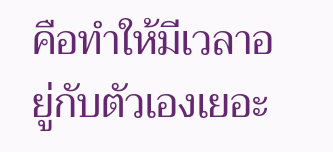คือทำให้มีเวลาอยู่กับตัวเองเยอะ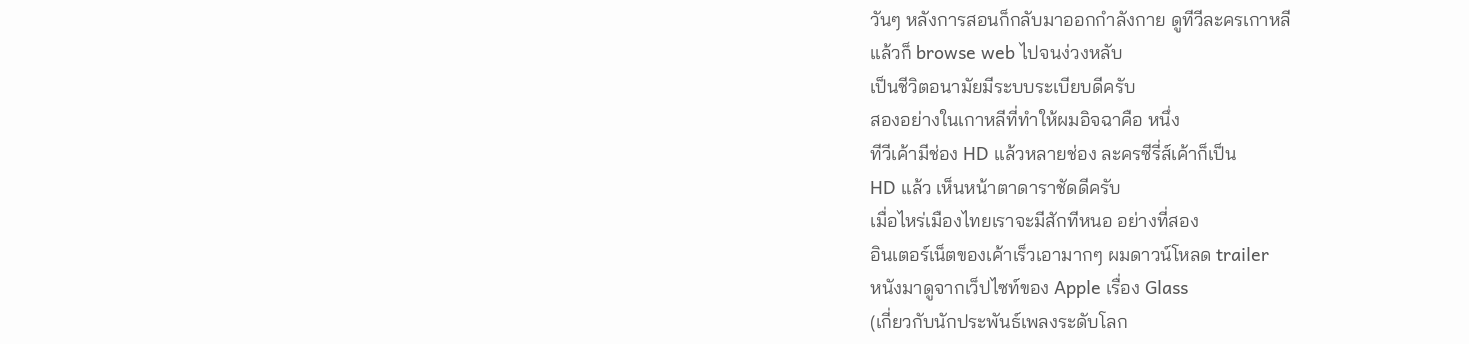วันๆ หลังการสอนก็กลับมาออกกำลังกาย ดูทีวีละครเกาหลี
แล้วก็ browse web ไปจนง่วงหลับ
เป็นชีวิตอนามัยมีระบบระเบียบดีครับ
สองอย่างในเกาหลีที่ทำให้ผมอิจฉาคือ หนึ่ง
ทีวีเค้ามีช่อง HD แล้วหลายช่อง ละครซีรี่ส์เค้าก็เป็น
HD แล้ว เห็นหน้าตาดาราชัดดีครับ
เมื่อไหร่เมืองไทยเราจะมีสักทีหนอ อย่างที่สอง
อินเตอร์เน็ตของเค้าเร็วเอามากๆ ผมดาวน์โหลด trailer
หนังมาดูจากเว็ปไซท์ของ Apple เรื่อง Glass
(เกี่ยวกับนักประพันธ์เพลงระดับโลก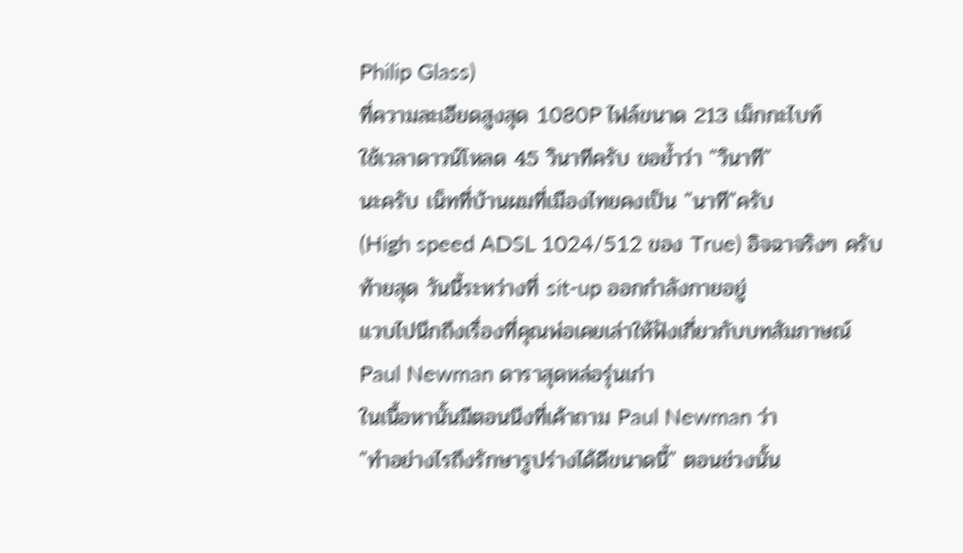Philip Glass)
ที่ความละเอียดสูงสุด 1080P ไฟล์ขนาด 213 เม็กกะไบท์
ใช้เวลาดาวน์โหลด 45 วินาทีครับ ขอย้ำว่า "วินาที"
นะครับ เน็ทที่บ้านผมที่เมืองไทยคงเป็น "นาที"ครับ
(High speed ADSL 1024/512 ของ True) อิจฉาจริงๆ ครับ
ท้ายสุด วันนี้ระหว่างที่ sit-up ออกกำลังกายอยู่
แวบไปนึกถึงเรื่องที่คุณพ่อเคยเล่าให้ฟังเกี่ยวกับบทสัมภาษณ์
Paul Newman ดาราสุดหล่อรุ่นเก่า
ในเนื้อหานั้นมีตอนนึงที่เค้าถาม Paul Newman ว่า
"ทำอย่างไรถึงรักษารูปร่างได้ดีขนาดนี้" ตอนช่วงนั้น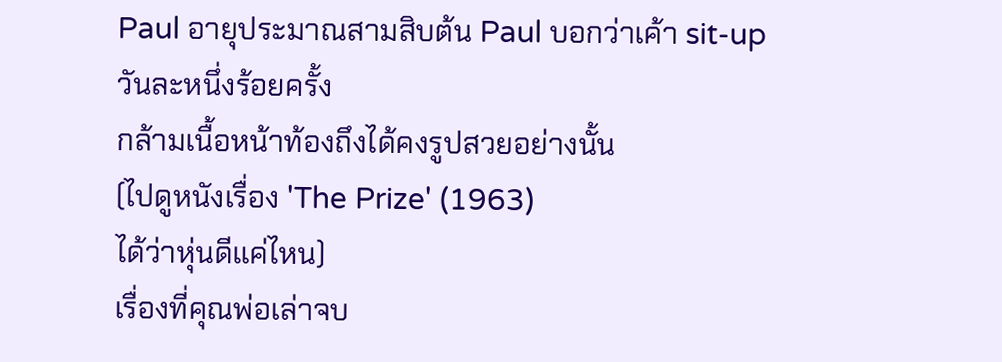Paul อายุประมาณสามสิบต้น Paul บอกว่าเค้า sit-up
วันละหนึ่งร้อยครั้ง
กล้ามเนื้อหน้าท้องถึงได้คงรูปสวยอย่างนั้น
(ไปดูหนังเรื่อง 'The Prize' (1963)
ได้ว่าหุ่นดีแค่ไหน)
เรื่องที่คุณพ่อเล่าจบ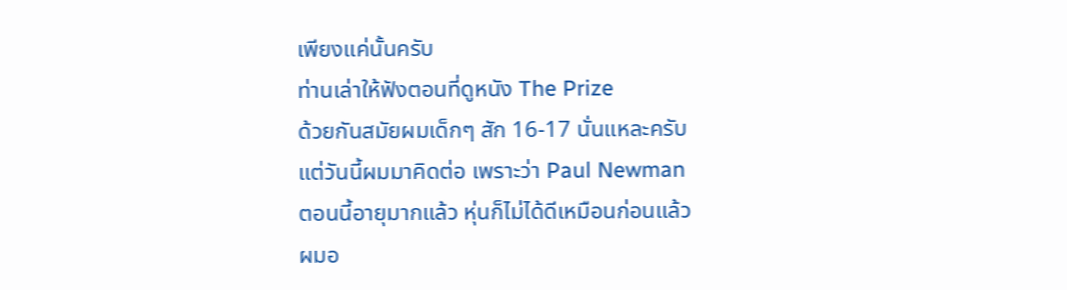เพียงแค่นั้นครับ
ท่านเล่าให้ฟังตอนที่ดูหนัง The Prize
ด้วยกันสมัยผมเด็กๆ สัก 16-17 นั่นแหละครับ
แต่วันนี้ผมมาคิดต่อ เพราะว่า Paul Newman
ตอนนี้อายุมากแล้ว หุ่นก็ไม่ได้ดีเหมือนก่อนแล้ว
ผมอ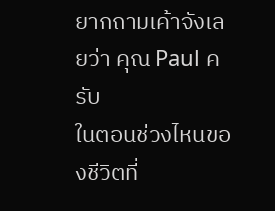ยากถามเค้าจังเลยว่า คุณ Paul ครับ
ในตอนช่วงไหนของชีวิตที่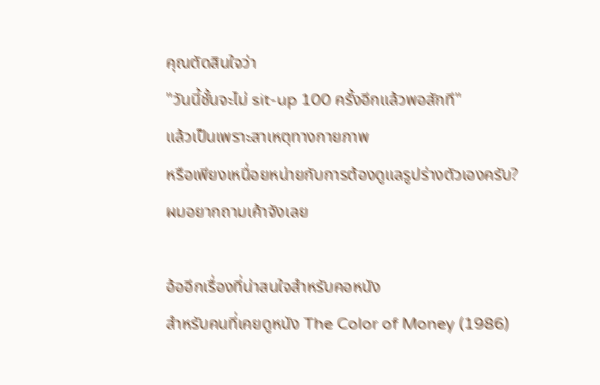คุณตัดสินใจว่า
"วันนี้ชั้นจะไม่ sit-up 100 ครั้งอีกแล้วพอสักที"
แล้วเป็นเพราะสาเหตุทางกายภาพ
หรือเพียงเหนื่อยหน่ายกับการต้องดูแลรูปร่างตัวเองครับ?
ผมอยากถามเค้าจังเลย

อ้ออีกเรื่องที่น่าสนใจสำหรับคอหนัง
สำหรับคนที่เคยดูหนัง The Color of Money (1986)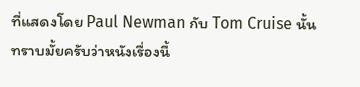ที่แสดงโดย Paul Newman กับ Tom Cruise นั้น
ทราบมั้ยครับว่าหนังเรื่องนี้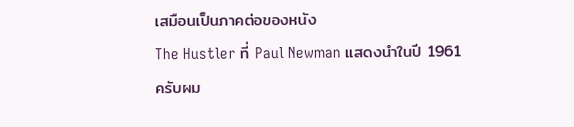เสมือนเป็นภาคต่อของหนัง
The Hustler ที่ Paul Newman แสดงนำในปี 1961
ครับผม